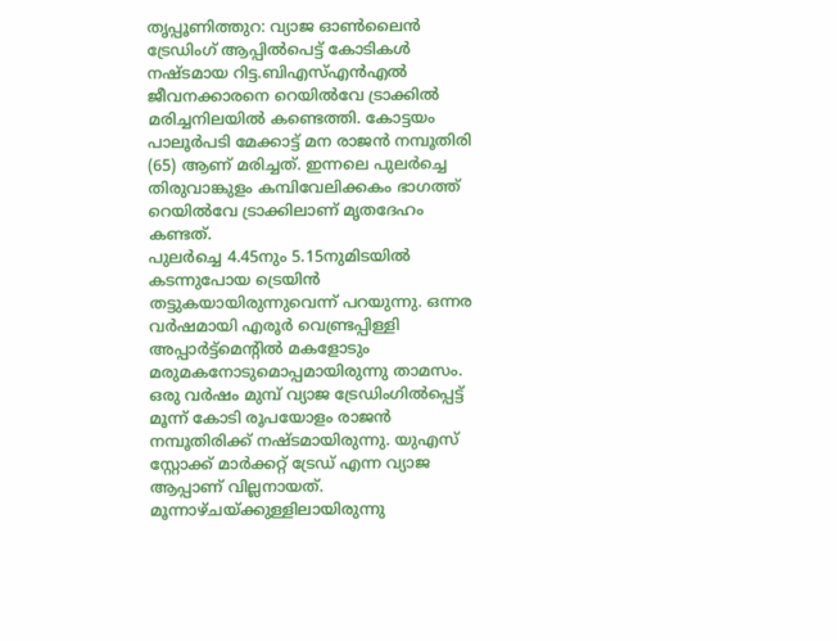തൃപ്പൂണിത്തുറ: വ്യാജ ഓൺലൈൻ ട്രേഡിംഗ് ആപ്പിൽപെട്ട് കോടികൾ നഷ്ടമായ റിട്ട.ബിഎസ്എൻഎൽ ജീവനക്കാരനെ റെയിൽവേ ട്രാക്കിൽ മരിച്ചനിലയിൽ കണ്ടെത്തി. കോട്ടയം പാലൂർപടി മേക്കാട്ട് മന രാജൻ നമ്പൂതിരി (65) ആണ് മരിച്ചത്. ഇന്നലെ പുലർച്ചെ തിരുവാങ്കുളം കമ്പിവേലിക്കകം ഭാഗത്ത് റെയിൽവേ ട്രാക്കിലാണ് മൃതദേഹം കണ്ടത്.
പുലർച്ചെ 4.45നും 5.15നുമിടയിൽ കടന്നുപോയ ട്രെയിൻ തട്ടുകയായിരുന്നുവെന്ന് പറയുന്നു. ഒന്നര വർഷമായി എരൂർ വെണ്ട്രപ്പിള്ളി അപ്പാർട്ട്മെന്റിൽ മകളോടും മരുമകനോടുമൊപ്പമായിരുന്നു താമസം. ഒരു വർഷം മുമ്പ് വ്യാജ ട്രേഡിംഗിൽപ്പെട്ട് മൂന്ന് കോടി രൂപയോളം രാജൻ നമ്പൂതിരിക്ക് നഷ്ടമായിരുന്നു. യുഎസ് സ്റ്റോക്ക് മാർക്കറ്റ് ട്രേഡ് എന്ന വ്യാജ ആപ്പാണ് വില്ലനായത്. മൂന്നാഴ്ചയ്ക്കുള്ളിലായിരുന്നു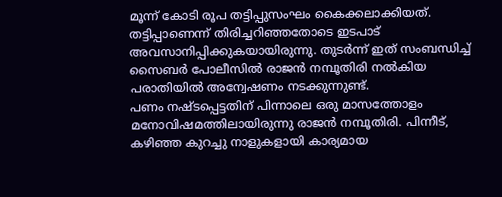മൂന്ന് കോടി രൂപ തട്ടിപ്പുസംഘം കൈക്കലാക്കിയത്. തട്ടിപ്പാണെന്ന് തിരിച്ചറിഞ്ഞതോടെ ഇടപാട് അവസാനിപ്പിക്കുകയായിരുന്നു. തുടർന്ന് ഇത് സംബന്ധിച്ച് സൈബർ പോലീസിൽ രാജൻ നമ്പൂതിരി നൽകിയ പരാതിയിൽ അന്വേഷണം നടക്കുന്നുണ്ട്.
പണം നഷ്ടപ്പെട്ടതിന് പിന്നാലെ ഒരു മാസത്തോളം മനോവിഷമത്തിലായിരുന്നു രാജൻ നമ്പൂതിരി. പിന്നീട്, കഴിഞ്ഞ കുറച്ചു നാളുകളായി കാര്യമായ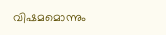വിഷമമൊന്നും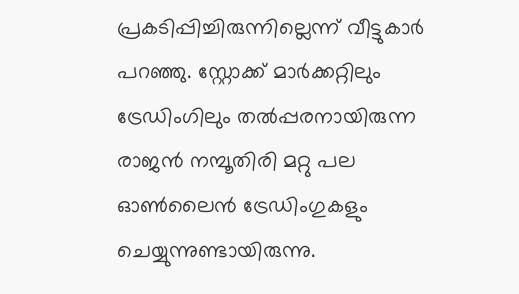പ്രകടിപ്പിച്ചിരുന്നില്ലെന്ന് വീട്ടുകാർ പറഞ്ഞു. സ്റ്റോക്ക് മാർക്കറ്റിലും ട്രേഡിംഗിലും തൽപ്പരനായിരുന്ന രാജൻ നമ്പൂതിരി മറ്റു പല ഓൺലൈൻ ട്രേഡിംഗുകളും ചെയ്യുന്നുണ്ടായിരുന്നു.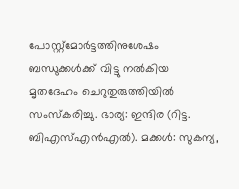പോസ്റ്റ്മോർട്ടത്തിനുശേഷം ബന്ധുക്കൾക്ക് വിട്ടു നൽകിയ മൃതദേഹം ചെറുതുരുത്തിയിൽ സംസ്കരിച്ചു. ഭാര്യ: ഇന്ദിര (റിട്ട. ബിഎസ്എൻഎൽ). മക്കൾ: സുകന്യ,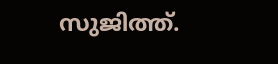സുജിത്ത്.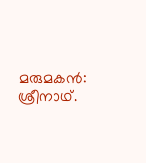മരുമകൻ: ശ്രീനാഥ്.